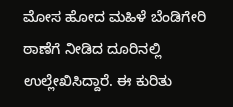ಮೋಸ ಹೋದ ಮಹಿಳೆ ಬೆಂಡಿಗೇರಿ ಠಾಣೆಗೆ ನೀಡಿದ ದೂರಿನಲ್ಲಿ ಉಲ್ಲೇಖಿಸಿದ್ದಾರೆ. ಈ ಕುರಿತು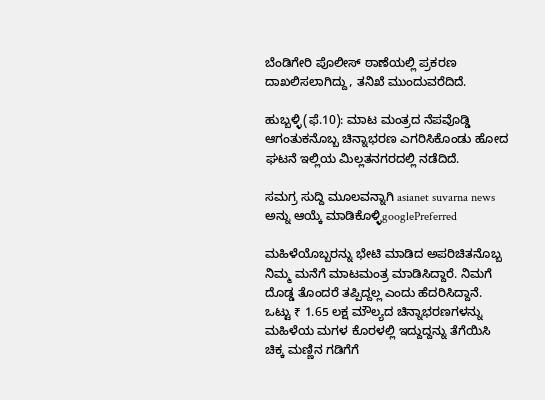ಬೆಂಡಿಗೇರಿ ಪೊಲೀಸ್‌ ಠಾಣೆಯಲ್ಲಿ ಪ್ರಕರಣ ದಾಖಲಿಸಲಾಗಿದ್ದು, ತನಿಖೆ ಮುಂದುವರೆದಿದೆ.

ಹುಬ್ಬಳ್ಳಿ(ಫೆ.10): ಮಾಟ ಮಂತ್ರದ ನೆಪವೊಡ್ಡಿ ಆಗಂತುಕನೊಬ್ಬ ಚಿನ್ನಾಭರಣ ಎಗರಿಸಿಕೊಂಡು ಹೋದ ಘಟನೆ ಇಲ್ಲಿಯ ಮಿಲ್ಲತನಗರದಲ್ಲಿ ನಡೆದಿದೆ.

ಸಮಗ್ರ ಸುದ್ದಿ ಮೂಲವನ್ನಾಗಿ asianet suvarna news ಅನ್ನು ಆಯ್ಕೆ ಮಾಡಿಕೊಳ್ಳಿgooglePreferred

ಮಹಿಳೆಯೊಬ್ಬರನ್ನು ಭೇಟಿ ಮಾಡಿದ ಅಪರಿಚಿತನೊಬ್ಬ ನಿಮ್ಮ ಮನೆಗೆ ಮಾಟಮಂತ್ರ ಮಾಡಿಸಿದ್ದಾರೆ. ನಿಮಗೆ ದೊಡ್ಡ ತೊಂದರೆ ತಪ್ಪಿದ್ದಲ್ಲ ಎಂದು ಹೆದರಿಸಿದ್ದಾನೆ. ಒಟ್ಟು ₹ 1.65 ಲಕ್ಷ ಮೌಲ್ಯದ ಚಿನ್ನಾಭರಣಗಳನ್ನು ಮಹಿಳೆಯ ಮಗಳ ಕೊರಳಲ್ಲಿ ಇದ್ದುದ್ದನ್ನು ತೆಗೆಯಿಸಿ ಚಿಕ್ಕ ಮಣ್ಣಿನ ಗಡಿಗೆಗೆ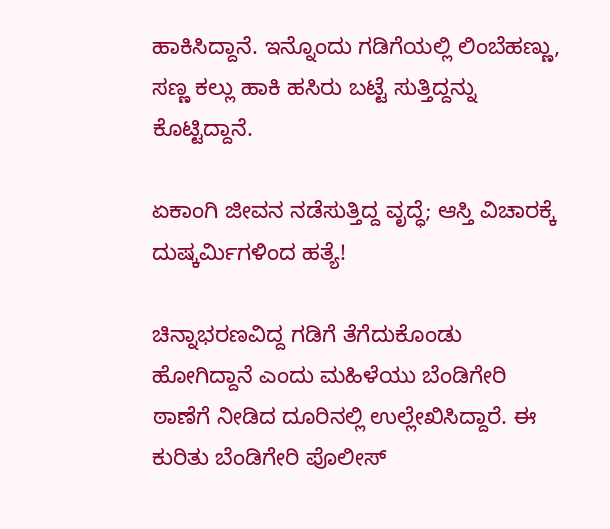ಹಾಕಿಸಿದ್ದಾನೆ. ಇನ್ನೊಂದು ಗಡಿಗೆಯಲ್ಲಿ ಲಿಂಬೆಹಣ್ಣು, ಸಣ್ಣ ಕಲ್ಲು ಹಾಕಿ ಹಸಿರು ಬಟ್ಟೆ ಸುತ್ತಿದ್ದನ್ನು ಕೊಟ್ಟಿದ್ದಾನೆ.

ಏಕಾಂಗಿ ಜೀವನ ನಡೆಸುತ್ತಿದ್ದ ವೃದ್ಧೆ; ಆಸ್ತಿ ವಿಚಾರಕ್ಕೆ ದುಷ್ಕರ್ಮಿಗಳಿಂದ ಹತ್ಯೆ!

ಚಿನ್ನಾಭರಣವಿದ್ದ ಗಡಿಗೆ ತೆಗೆದುಕೊಂಡು ಹೋಗಿದ್ದಾನೆ ಎಂದು ಮಹಿಳೆಯು ಬೆಂಡಿಗೇರಿ ಠಾಣೆಗೆ ನೀಡಿದ ದೂರಿನಲ್ಲಿ ಉಲ್ಲೇಖಿಸಿದ್ದಾರೆ. ಈ ಕುರಿತು ಬೆಂಡಿಗೇರಿ ಪೊಲೀಸ್‌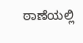ಠಾಣೆಯಲ್ಲಿ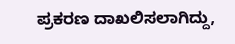ಪ್ರಕರಣ ದಾಖಲಿಸಲಾಗಿದ್ದು,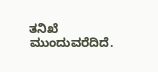ತನಿಖೆ ಮುಂದುವರೆದಿದೆ.